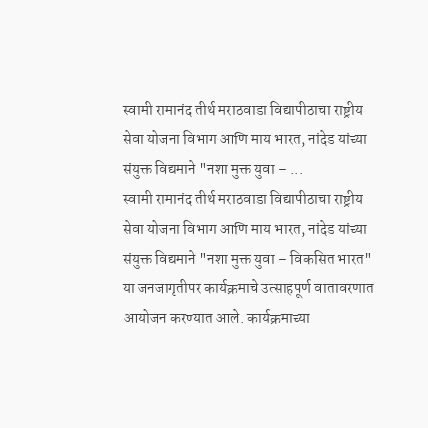स्वामी रामानंद तीर्थ मराठवाडा विद्यापीठाचा राष्ट्रीय सेवा योजना विभाग आणि माय भारत, नांदेड यांच्या संयुक्त विद्यमाने "नशा मुक्त युवा – ...
स्वामी रामानंद तीर्थ मराठवाडा विद्यापीठाचा राष्ट्रीय सेवा योजना विभाग आणि माय भारत, नांदेड यांच्या संयुक्त विद्यमाने "नशा मुक्त युवा – विकसित भारत" या जनजागृतीपर कार्यक्रमाचे उत्साहपूर्ण वातावरणात आयोजन करण्यात आले. कार्यक्रमाच्या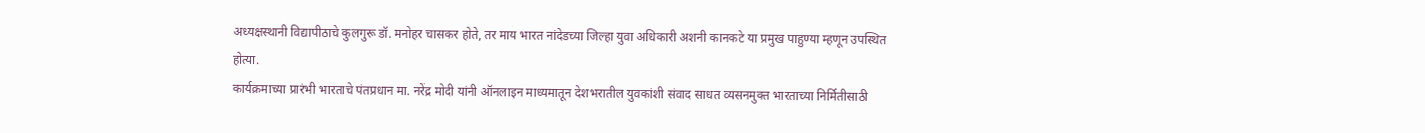अध्यक्षस्थानी विद्यापीठाचे कुलगुरू डॉ. मनोहर चासकर होते, तर माय भारत नांदेडच्या जिल्हा युवा अधिकारी अशनी कानकटे या प्रमुख पाहुण्या म्हणून उपस्थित होत्या.
कार्यक्रमाच्या प्रारंभी भारताचे पंतप्रधान मा. नरेंद्र मोदी यांनी ऑनलाइन माध्यमातून देशभरातील युवकांशी संवाद साधत व्यसनमुक्त भारताच्या निर्मितीसाठी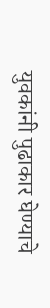युवकांनी पुढाकार घेण्याचे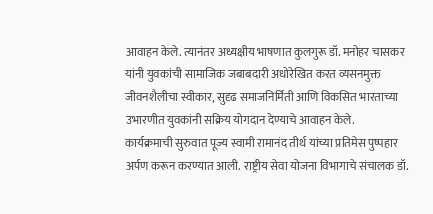आवाहन केले. त्यानंतर अध्यक्षीय भाषणात कुलगुरू डॉ. मनोहर चासकर यांनी युवकांची सामाजिक जबाबदारी अधोरेखित करत व्यसनमुक्त जीवनशैलीचा स्वीकार, सुदृढ समाजनिर्मिती आणि विकसित भारताच्या उभारणीत युवकांनी सक्रिय योगदान देण्याचे आवाहन केले.
कार्यक्रमाची सुरुवात पूज्य स्वामी रामानंद तीर्थ यांच्या प्रतिमेस पुष्पहार अर्पण करून करण्यात आली. राष्ट्रीय सेवा योजना विभागाचे संचालक डॉ.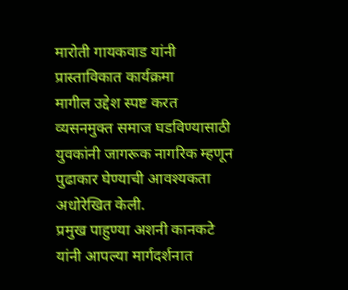मारोती गायकवाड यांनी प्रास्ताविकात कार्यक्रमा
मागील उद्देश स्पष्ट करत व्यसनमुक्त समाज घडविण्यासाठी युवकांनी जागरूक नागरिक म्हणून पुढाकार घेण्याची आवश्यकता अधोरेखित केली.
प्रमुख पाहुण्या अशनी कानकटे यांनी आपल्या मार्गदर्शनात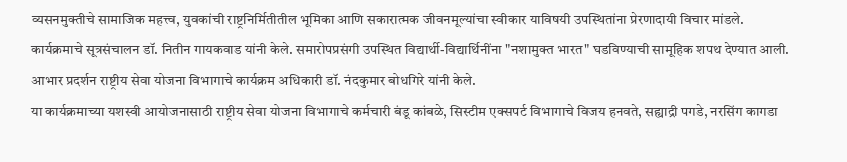व्यसनमुक्तीचे सामाजिक महत्त्व, युवकांची राष्ट्रनिर्मितीतील भूमिका आणि सकारात्मक जीवनमूल्यांचा स्वीकार याविषयी उपस्थितांना प्रेरणादायी विचार मांडले.
कार्यक्रमाचे सूत्रसंचालन डॉ. नितीन गायकवाड यांनी केले. समारोपप्रसंगी उपस्थित विद्यार्थी-विद्यार्थिनींना "नशामुक्त भारत" घडविण्याची सामूहिक शपथ देण्यात आली.
आभार प्रदर्शन राष्ट्रीय सेवा योजना विभागाचे कार्यक्रम अधिकारी डॉ. नंदकुमार बोधगिरे यांनी केले.
या कार्यक्रमाच्या यशस्वी आयोजनासाठी राष्ट्रीय सेवा योजना विभागाचे कर्मचारी बंडू कांबळे, सिस्टीम एक्सपर्ट विभागाचे विजय हनवते, सह्याद्री पगडे, नरसिंग कागडा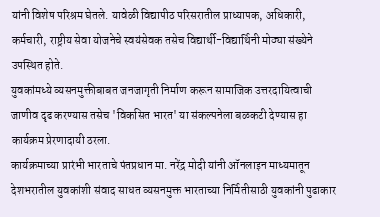यांनी विशेष परिश्रम घेतले. यावेळी विद्यापीठ परिसरातील प्राध्यापक, अधिकारी, कर्मचारी, राष्ट्रीय सेवा योजनेचे स्वयंसेवक तसेच विद्यार्थी-विद्यार्थिनी मोठ्या संख्येने उपस्थित होते.
युवकांमध्ये व्यसनमुक्तीबाबत जनजागृती निर्माण करून सामाजिक उत्तरदायित्वाची जाणीव दृढ करण्यास तसेच 'विकसित भारत' या संकल्पनेला बळकटी देण्यास हा कार्यक्रम प्रेरणादायी ठरला.
कार्यक्रमाच्या प्रारंभी भारताचे पंतप्रधान मा. नरेंद्र मोदी यांनी ऑनलाइन माध्यमातून देशभरातील युवकांशी संवाद साधत व्यसनमुक्त भारताच्या निर्मितीसाठी युवकांनी पुढाकार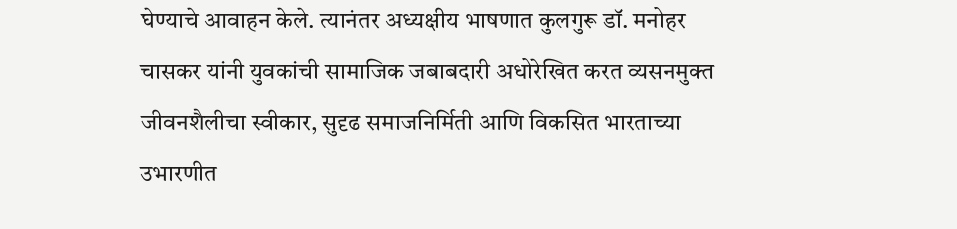घेण्याचे आवाहन केले. त्यानंतर अध्यक्षीय भाषणात कुलगुरू डॉ. मनोहर चासकर यांनी युवकांची सामाजिक जबाबदारी अधोरेखित करत व्यसनमुक्त जीवनशैलीचा स्वीकार, सुदृढ समाजनिर्मिती आणि विकसित भारताच्या उभारणीत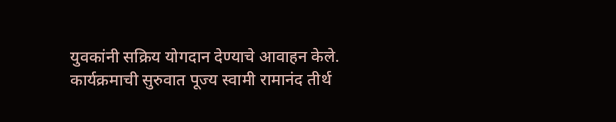युवकांनी सक्रिय योगदान देण्याचे आवाहन केले.
कार्यक्रमाची सुरुवात पूज्य स्वामी रामानंद तीर्थ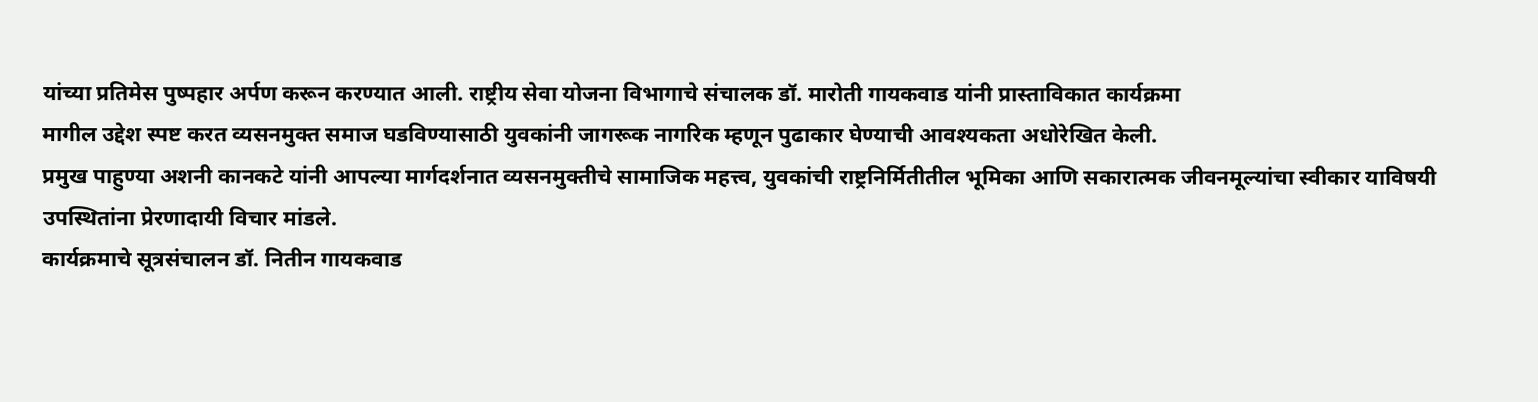यांच्या प्रतिमेस पुष्पहार अर्पण करून करण्यात आली. राष्ट्रीय सेवा योजना विभागाचे संचालक डॉ. मारोती गायकवाड यांनी प्रास्ताविकात कार्यक्रमा
मागील उद्देश स्पष्ट करत व्यसनमुक्त समाज घडविण्यासाठी युवकांनी जागरूक नागरिक म्हणून पुढाकार घेण्याची आवश्यकता अधोरेखित केली.
प्रमुख पाहुण्या अशनी कानकटे यांनी आपल्या मार्गदर्शनात व्यसनमुक्तीचे सामाजिक महत्त्व, युवकांची राष्ट्रनिर्मितीतील भूमिका आणि सकारात्मक जीवनमूल्यांचा स्वीकार याविषयी उपस्थितांना प्रेरणादायी विचार मांडले.
कार्यक्रमाचे सूत्रसंचालन डॉ. नितीन गायकवाड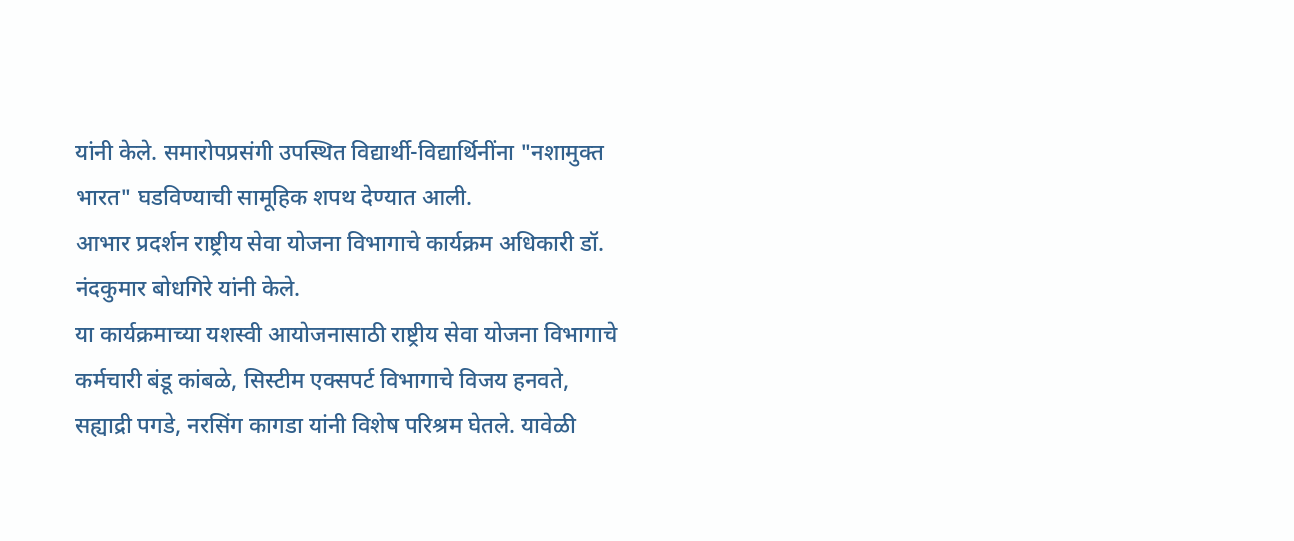यांनी केले. समारोपप्रसंगी उपस्थित विद्यार्थी-विद्यार्थिनींना "नशामुक्त भारत" घडविण्याची सामूहिक शपथ देण्यात आली.
आभार प्रदर्शन राष्ट्रीय सेवा योजना विभागाचे कार्यक्रम अधिकारी डॉ. नंदकुमार बोधगिरे यांनी केले.
या कार्यक्रमाच्या यशस्वी आयोजनासाठी राष्ट्रीय सेवा योजना विभागाचे कर्मचारी बंडू कांबळे, सिस्टीम एक्सपर्ट विभागाचे विजय हनवते, सह्याद्री पगडे, नरसिंग कागडा यांनी विशेष परिश्रम घेतले. यावेळी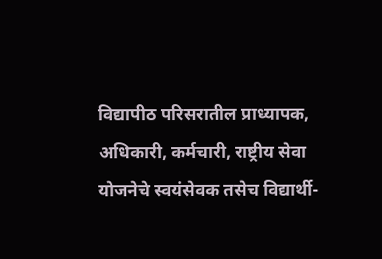विद्यापीठ परिसरातील प्राध्यापक, अधिकारी, कर्मचारी, राष्ट्रीय सेवा योजनेचे स्वयंसेवक तसेच विद्यार्थी-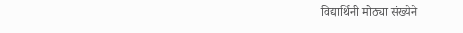विद्यार्थिनी मोठ्या संख्येने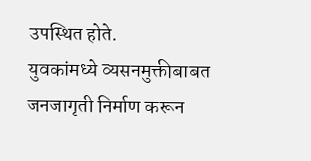उपस्थित होते.
युवकांमध्ये व्यसनमुक्तीबाबत जनजागृती निर्माण करून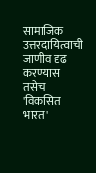सामाजिक उत्तरदायित्वाची जाणीव दृढ करण्यास तसेच 'विकसित भारत'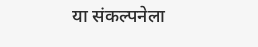या संकल्पनेला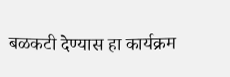बळकटी देण्यास हा कार्यक्रम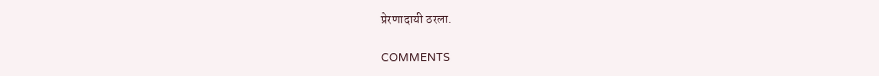प्रेरणादायी ठरला.

COMMENTS